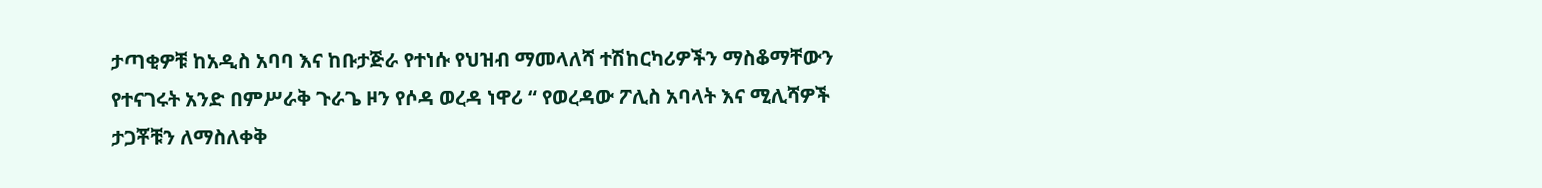ታጣቂዎቹ ከአዲስ አባባ እና ከቡታጅራ የተነሱ የህዝብ ማመላለሻ ተሽከርካሪዎችን ማስቆማቸውን የተናገሩት አንድ በምሥራቅ ጉራጌ ዞን የሶዳ ወረዳ ነዋሪ “ የወረዳው ፖሊስ አባላት እና ሚሊሻዎች ታጋቾቹን ለማስለቀቅ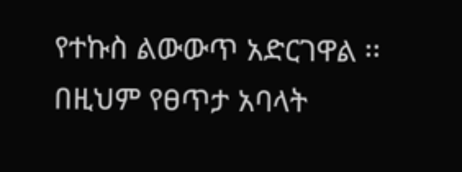የተኩስ ልውውጥ አድርገዋል ፡፡ በዚህም የፀጥታ አባላት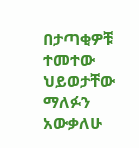በታጣቂዎቹ ተመተው ህይወታቸው ማለፉን አውቃለሁ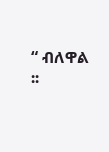“ ብለዋል ፡፡